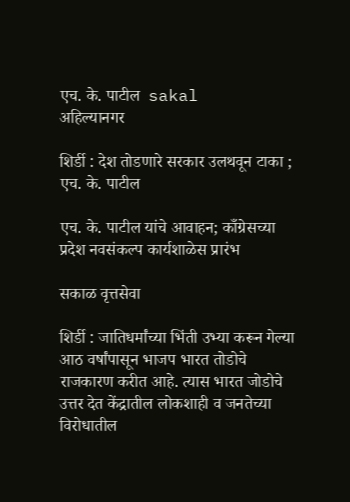एच. के. पाटील  sakal
अहिल्यानगर

शिर्डी : देश तोडणारे सरकार उलथवून टाका ; एच. के. पाटील

एच. के. पाटील यांचे आवाहन; काँग्रेसच्या प्रदेश नवसंकल्प कार्यशाळेस प्रारंभ

सकाळ वृत्तसेवा

शिर्डी : जातिधर्मांच्या भिंती उभ्या करून गेल्या आठ वर्षांपासून भाजप भारत तोडोचे राजकारण करीत आहे. त्यास भारत जोडोचे उत्तर देत केंद्रातील लोकशाही व जनतेच्या विरोधातील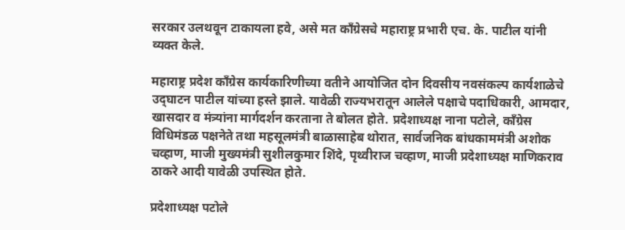सरकार उलथवून टाकायला हवे, असे मत काँग्रेसचे महाराष्ट्र प्रभारी एच. के. पाटील यांनी व्यक्त केले.

महाराष्ट्र प्रदेश काँग्रेस कार्यकारिणीच्या वतीने आयोजित दोन दिवसीय नवसंकल्प कार्यशाळेचे उद्‍घाटन पाटील यांच्या हस्ते झाले. यावेळी राज्यभरातून आलेले पक्षाचे पदाधिकारी, आमदार, खासदार व मंत्र्यांना मार्गदर्शन करताना ते बोलत होते. प्रदेशाध्यक्ष नाना पटोले, काँग्रेस विधिमंडळ पक्षनेते तथा महसूलमंत्री बाळासाहेब थोरात, सार्वजनिक बांधकाममंत्री अशोक चव्हाण, माजी मुख्यमंत्री सुशीलकुमार शिंदे, पृथ्वीराज चव्हाण, माजी प्रदेशाध्यक्ष माणिकराव ठाकरे आदी यावेळी उपस्थित होते.

प्रदेशाध्यक्ष पटोले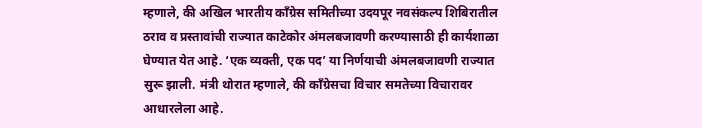म्हणाले, की अखिल भारतीय काँग्रेस समितीच्या उदयपूर नवसंकल्प शिबिरातील ठराव व प्रस्तावांची राज्यात काटेकोर अंमलबजावणी करण्यासाठी ही कार्यशाळा घेण्यात येत आहे. ‘एक व्यक्ती, एक पद’ या निर्णयाची अंमलबजावणी राज्यात सुरू झाली. मंत्री थोरात म्हणाले, की काँग्रेसचा विचार समतेच्या विचारावर आधारलेला आहे.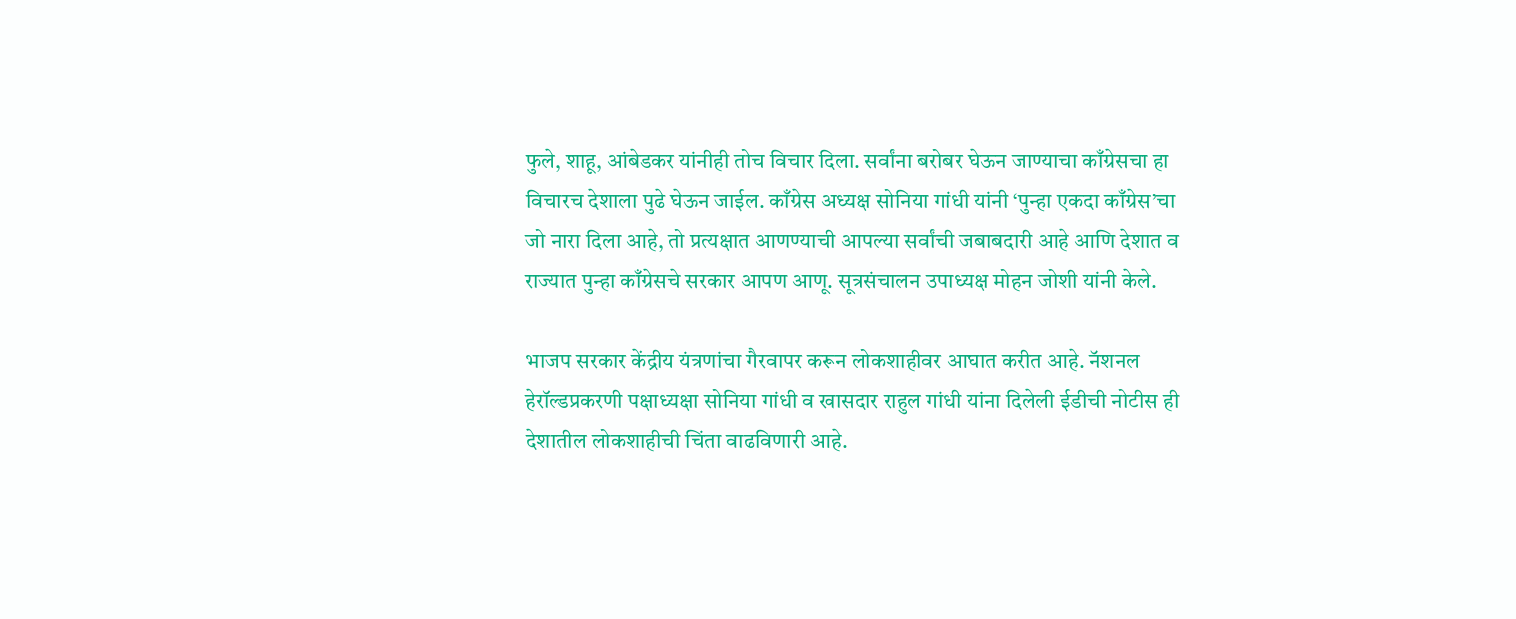फुले, शाहू, आंबेडकर यांनीही तोच विचार दिला. सर्वांना बरोबर घेऊन जाण्याचा काँग्रेसचा हा विचारच देशाला पुढे घेऊन जाईल. काँग्रेस अध्यक्ष सोनिया गांधी यांनी ‘पुन्हा एकदा काँग्रेस’चा जो नारा दिला आहे, तो प्रत्यक्षात आणण्याची आपल्या सर्वांची जबाबदारी आहे आणि देशात व राज्यात पुन्हा काँग्रेसचे सरकार आपण आणू. सूत्रसंचालन उपाध्यक्ष मोहन जोशी यांनी केले.

भाजप सरकार केंद्रीय यंत्रणांचा गैरवापर करून लोकशाहीवर आघात करीत आहे. नॅशनल हेरॉल्डप्रकरणी पक्षाध्यक्षा सोनिया गांधी व खासदार राहुल गांधी यांना दिलेली ईडीची नोटीस ही देशातील लोकशाहीची चिंता वाढविणारी आहे.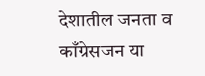देशातील जनता व काँग्रेसजन या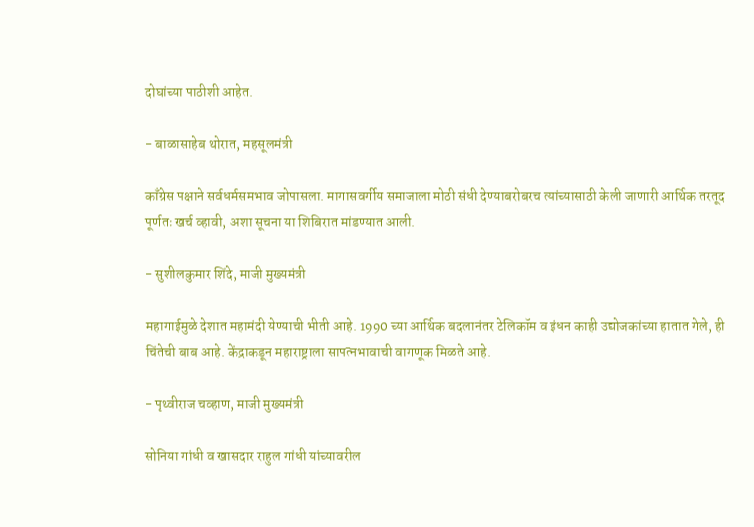दोघांच्या पाठीशी आहेत.

- बाळासाहेब थोरात, महसूलमंत्री

काँग्रेस पक्षाने सर्वधर्मसमभाव जोपासला. मागासवर्गीय समाजाला मोठी संधी देण्याबरोबरच त्यांच्यासाठी केली जाणारी आर्थिक तरतूद पूर्णतः खर्च व्हावी, अशा सूचना या शिबिरात मांडण्यात आली.

- सुशीलकुमार शिंदे, माजी मुख्यमंत्री

महागाईमुळे देशात महामंदी येण्याची भीती आहे. 1990 च्या आर्थिक बदलानंतर टेलिकॉम व इंधन काही उद्योजकांच्या हातात गेले, ही चिंतेची बाब आहे. केंद्राकडून महाराष्ट्राला सापत्नभावाची वागणूक मिळते आहे.

- पृथ्वीराज चव्हाण, माजी मुख्यमंत्री

सोनिया गांधी व खासदार राहुल गांधी यांच्यावरील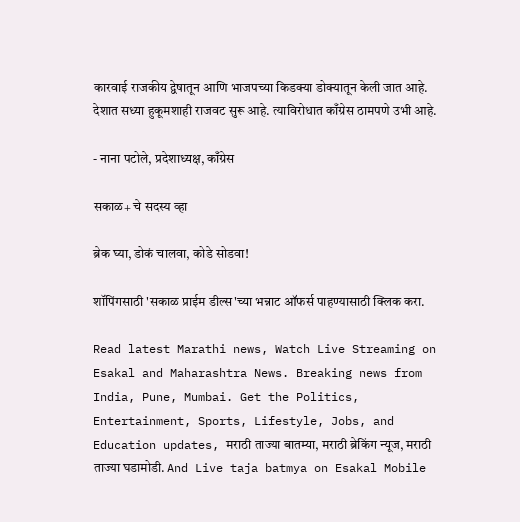कारवाई राजकीय द्वेषातून आणि भाजपच्या किडक्या डोक्यातून केली जात आहे. देशात सध्या हुकूमशाही राजवट सुरू आहे. त्याविरोधात काँग्रेस ठामपणे उभी आहे.

- नाना पटोले, प्रदेशाध्यक्ष, काँग्रेस

सकाळ+ चे सदस्य व्हा

ब्रेक घ्या, डोकं चालवा, कोडे सोडवा!

शॉपिंगसाठी 'सकाळ प्राईम डील्स'च्या भन्नाट ऑफर्स पाहण्यासाठी क्लिक करा.

Read latest Marathi news, Watch Live Streaming on Esakal and Maharashtra News. Breaking news from India, Pune, Mumbai. Get the Politics, Entertainment, Sports, Lifestyle, Jobs, and Education updates, मराठी ताज्या बातम्या, मराठी ब्रेकिंग न्यूज, मराठी ताज्या घडामोडी. And Live taja batmya on Esakal Mobile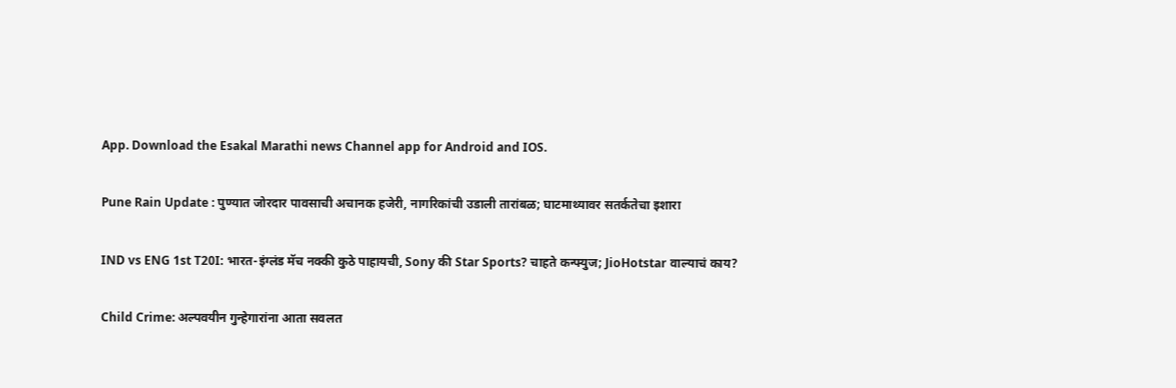App. Download the Esakal Marathi news Channel app for Android and IOS.

Pune Rain Update : पुण्यात जोरदार पावसाची अचानक हजेरी, नागरिकांची उडाली तारांबळ; घाटमाथ्यावर सतर्कतेचा इशारा

IND vs ENG 1st T20I: भारत-इंग्लंड मॅच नक्की कुठे पाहायची, Sony की Star Sports? चाहते कन्फ्युज; JioHotstar वाल्याचं काय?

Child Crime: अल्पवयीन गुन्हेगारांना आता सवलत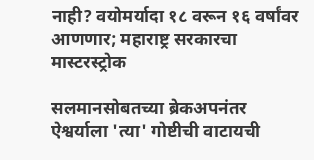नाही? वयोमर्यादा १८ वरून १६ वर्षांवर आणणार; महाराष्ट्र सरकारचा मास्टरस्ट्रोक

सलमानसोबतच्या ब्रेकअपनंतर ऐश्वर्याला 'त्या' गोष्टीची वाटायची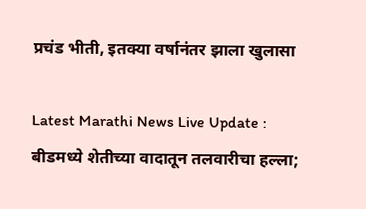प्रचंड भीती, इतक्या वर्षानंतर झाला खुलासा

Latest Marathi News Live Update : बीडमध्ये शेतीच्या वादातून तलवारीचा हल्ला;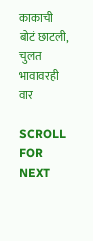काकाची बोटं छाटली, चुलत भावावरही वार

SCROLL FOR NEXT